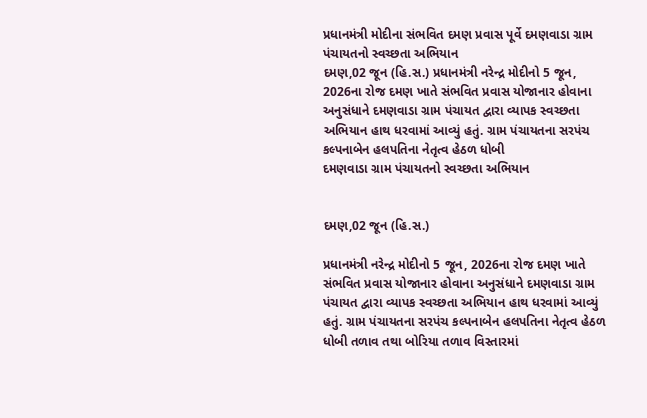પ્રધાનમંત્રી મોદીના સંભવિત દમણ પ્રવાસ પૂર્વે દમણવાડા ગ્રામ પંચાયતનો સ્વચ્છતા અભિયાન
દમણ,02 જૂન (હિ.સ.) પ્રધાનમંત્રી નરેન્દ્ર મોદીનો 5 જૂન, 2026ના રોજ દમણ ખાતે સંભવિત પ્રવાસ યોજાનાર હોવાના અનુસંધાને દમણવાડા ગ્રામ પંચાયત દ્વારા વ્યાપક સ્વચ્છતા અભિયાન હાથ ધરવામાં આવ્યું હતું. ગ્રામ પંચાયતના સરપંચ કલ્પનાબેન હલપતિના નેતૃત્વ હેઠળ ધોબી
દમણવાડા ગ્રામ પંચાયતનો સ્વચ્છતા અભિયાન


દમણ,02 જૂન (હિ.સ.)

પ્રધાનમંત્રી નરેન્દ્ર મોદીનો 5 જૂન, 2026ના રોજ દમણ ખાતે સંભવિત પ્રવાસ યોજાનાર હોવાના અનુસંધાને દમણવાડા ગ્રામ પંચાયત દ્વારા વ્યાપક સ્વચ્છતા અભિયાન હાથ ધરવામાં આવ્યું હતું. ગ્રામ પંચાયતના સરપંચ કલ્પનાબેન હલપતિના નેતૃત્વ હેઠળ ધોબી તળાવ તથા બોરિયા તળાવ વિસ્તારમાં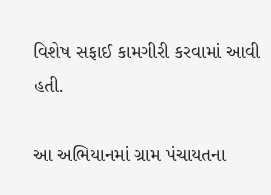વિશેષ સફાઈ કામગીરી કરવામાં આવી હતી.

આ અભિયાનમાં ગ્રામ પંચાયતના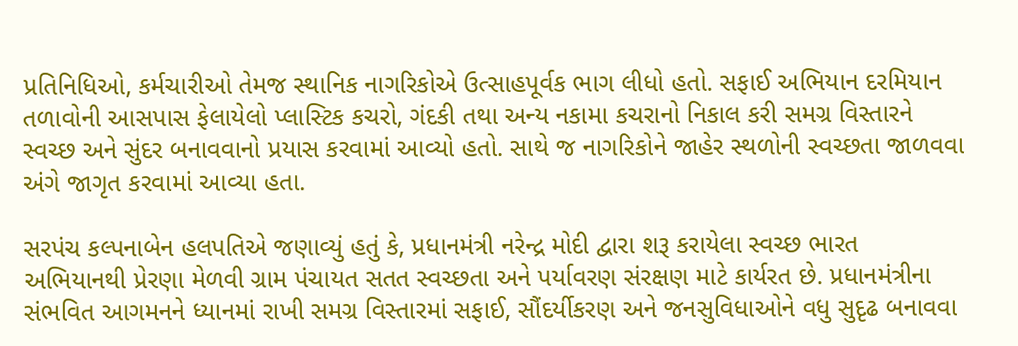પ્રતિનિધિઓ, કર્મચારીઓ તેમજ સ્થાનિક નાગરિકોએ ઉત્સાહપૂર્વક ભાગ લીધો હતો. સફાઈ અભિયાન દરમિયાન તળાવોની આસપાસ ફેલાયેલો પ્લાસ્ટિક કચરો, ગંદકી તથા અન્ય નકામા કચરાનો નિકાલ કરી સમગ્ર વિસ્તારને સ્વચ્છ અને સુંદર બનાવવાનો પ્રયાસ કરવામાં આવ્યો હતો. સાથે જ નાગરિકોને જાહેર સ્થળોની સ્વચ્છતા જાળવવા અંગે જાગૃત કરવામાં આવ્યા હતા.

સરપંચ કલ્પનાબેન હલપતિએ જણાવ્યું હતું કે, પ્રધાનમંત્રી નરેન્દ્ર મોદી દ્વારા શરૂ કરાયેલા સ્વચ્છ ભારત અભિયાનથી પ્રેરણા મેળવી ગ્રામ પંચાયત સતત સ્વચ્છતા અને પર્યાવરણ સંરક્ષણ માટે કાર્યરત છે. પ્રધાનમંત્રીના સંભવિત આગમનને ધ્યાનમાં રાખી સમગ્ર વિસ્તારમાં સફાઈ, સૌંદર્યીકરણ અને જનસુવિધાઓને વધુ સુદૃઢ બનાવવા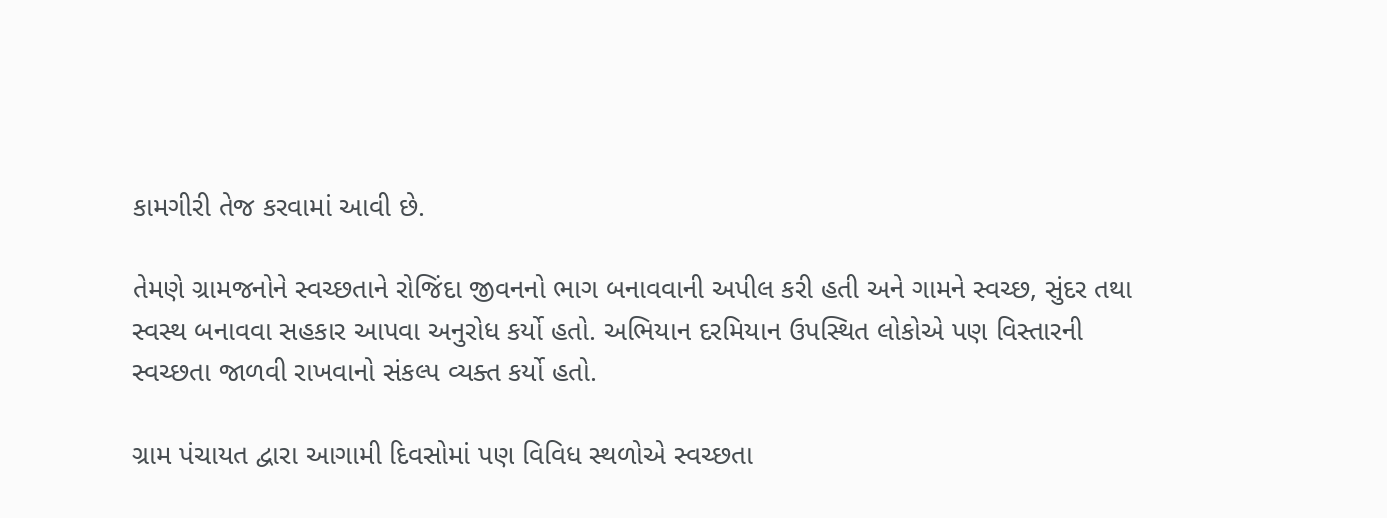કામગીરી તેજ કરવામાં આવી છે.

તેમણે ગ્રામજનોને સ્વચ્છતાને રોજિંદા જીવનનો ભાગ બનાવવાની અપીલ કરી હતી અને ગામને સ્વચ્છ, સુંદર તથા સ્વસ્થ બનાવવા સહકાર આપવા અનુરોધ કર્યો હતો. અભિયાન દરમિયાન ઉપસ્થિત લોકોએ પણ વિસ્તારની સ્વચ્છતા જાળવી રાખવાનો સંકલ્પ વ્યક્ત કર્યો હતો.

ગ્રામ પંચાયત દ્વારા આગામી દિવસોમાં પણ વિવિધ સ્થળોએ સ્વચ્છતા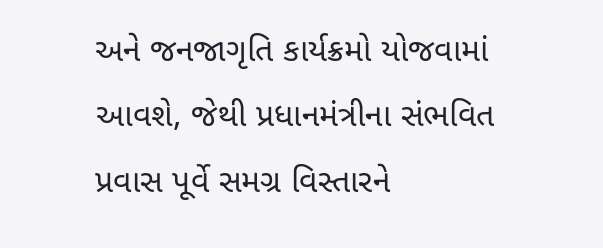અને જનજાગૃતિ કાર્યક્રમો યોજવામાં આવશે, જેથી પ્રધાનમંત્રીના સંભવિત પ્રવાસ પૂર્વે સમગ્ર વિસ્તારને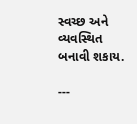સ્વચ્છ અને વ્યવસ્થિત બનાવી શકાય.

---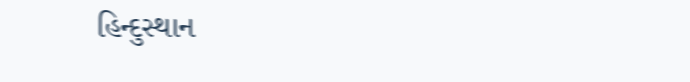હિન્દુસ્થાન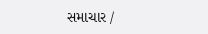સમાચાર /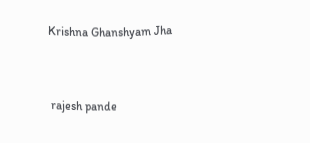Krishna Ghanshyam Jha


 rajesh pande